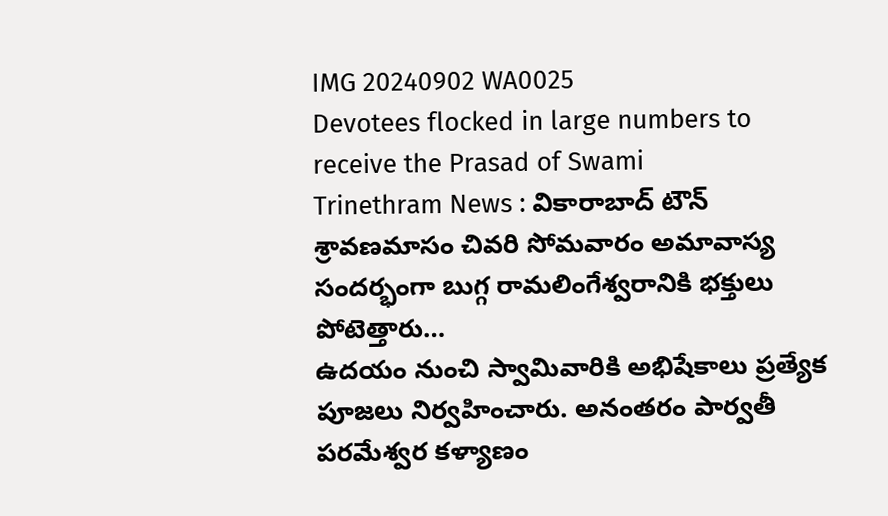IMG 20240902 WA0025
Devotees flocked in large numbers to receive the Prasad of Swami
Trinethram News : వికారాబాద్ టౌన్
శ్రావణమాసం చివరి సోమవారం అమావాస్య సందర్భంగా బుగ్గ రామలింగేశ్వరానికి భక్తులు పోటెత్తారు…
ఉదయం నుంచి స్వామివారికి అభిషేకాలు ప్రత్యేక పూజలు నిర్వహించారు. అనంతరం పార్వతీ పరమేశ్వర కళ్యాణం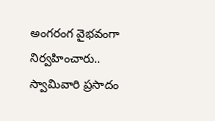అంగరంగ వైభవంగా నిర్వహించారు..
స్వామివారి ప్రసాదం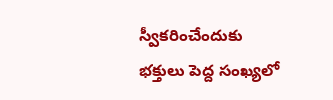స్వీకరించేందుకు భక్తులు పెద్ద సంఖ్యలో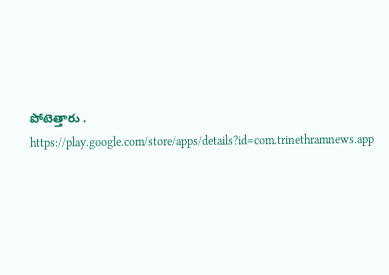పోటెత్తారు .
https://play.google.com/store/apps/details?id=com.trinethramnews.app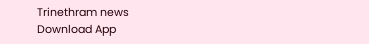Trinethram news
Download App